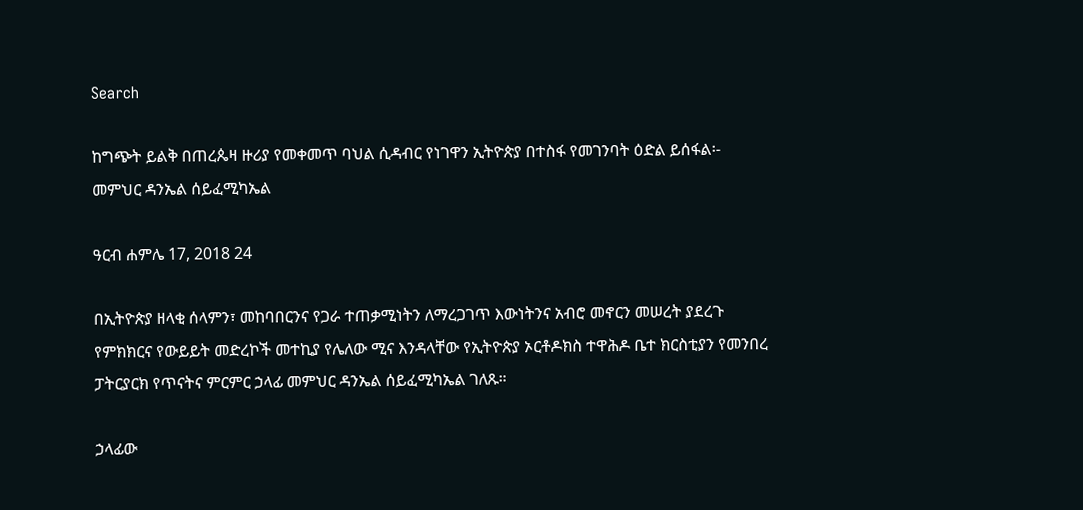Search

ከግጭት ይልቅ በጠረጴዛ ዙሪያ የመቀመጥ ባህል ሲዳብር የነገዋን ኢትዮጵያ በተስፋ የመገንባት ዕድል ይሰፋል፡- መምህር ዳንኤል ሰይፈሚካኤል

ዓርብ ሐምሌ 17, 2018 24

በኢትዮጵያ ዘላቂ ሰላምን፣ መከባበርንና የጋራ ተጠቃሚነትን ለማረጋገጥ እውነትንና አብሮ መኖርን መሠረት ያደረጉ የምክክርና የውይይት መድረኮች መተኪያ የሌለው ሚና እንዳላቸው የኢትዮጵያ ኦርቶዶክስ ተዋሕዶ ቤተ ክርስቲያን የመንበረ ፓትርያርክ የጥናትና ምርምር ኃላፊ መምህር ዳንኤል ሰይፈሚካኤል ገለጹ።

ኃላፊው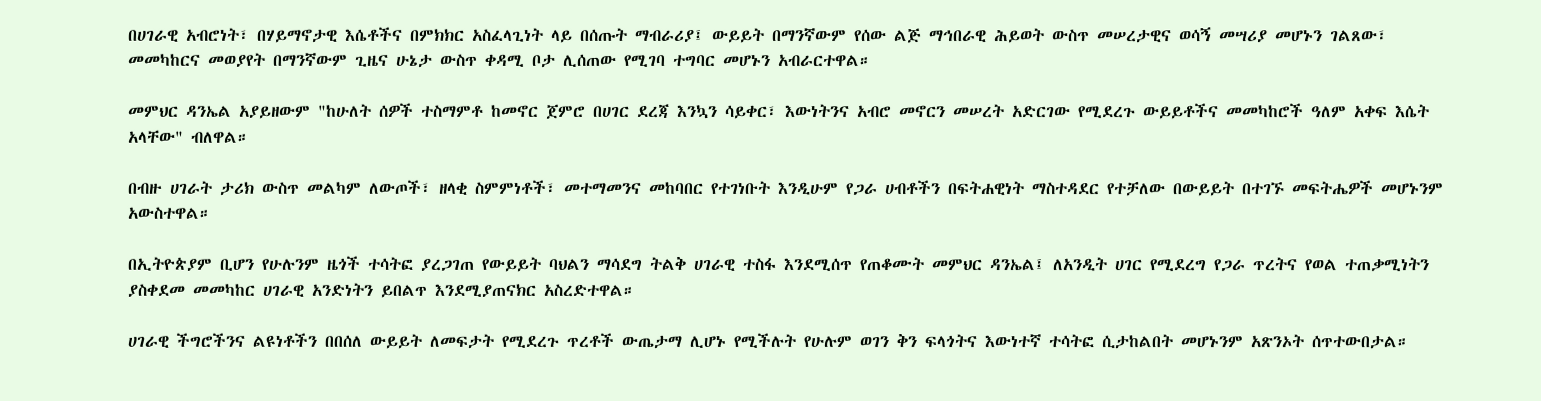በሀገራዊ አብሮነት፣ በሃይማኖታዊ እሴቶችና በምክክር አስፈላጊነት ላይ በሰጡት ማብራሪያ፤ ውይይት በማንኛውም የሰው ልጅ ማኅበራዊ ሕይወት ውስጥ መሠረታዊና ወሳኝ መሣሪያ መሆኑን ገልጸው፣ መመካከርና መወያየት በማንኛውም ጊዜና ሁኔታ ውስጥ ቀዳሚ ቦታ ሊሰጠው የሚገባ ተግባር መሆኑን አብራርተዋል።

መምህር ዳንኤል አያይዘውም "ከሁለት ሰዎች ተስማምቶ ከመኖር ጀምሮ በሀገር ደረጃ እንኳን ሳይቀር፣ እውነትንና አብሮ መኖርን መሠረት አድርገው የሚደረጉ ውይይቶችና መመካከሮች ዓለም አቀፍ እሴት አላቸው" ብለዋል።

በብዙ ሀገራት ታሪክ ውስጥ መልካም ለውጦች፣ ዘላቂ ስምምነቶች፣ መተማመንና መከባበር የተገነቡት እንዲሁም የጋራ ሀብቶችን በፍትሐዊነት ማስተዳደር የተቻለው በውይይት በተገኙ መፍትሔዎች መሆኑንም አውስተዋል።

በኢትዮጵያም ቢሆን የሁሉንም ዜጎች ተሳትፎ ያረጋገጠ የውይይት ባህልን ማሳደግ ትልቅ ሀገራዊ ተስፋ እንደሚሰጥ የጠቆሙት መምህር ዳንኤል፤ ለአንዲት ሀገር የሚደረግ የጋራ ጥረትና የወል ተጠቃሚነትን ያስቀደመ መመካከር ሀገራዊ አንድነትን ይበልጥ እንደሚያጠናክር አስረድተዋል።

ሀገራዊ ችግሮችንና ልዩነቶችን በበሰለ ውይይት ለመፍታት የሚደረጉ ጥረቶች ውጤታማ ሊሆኑ የሚችሉት የሁሉም ወገን ቅን ፍላጎትና እውነተኛ ተሳትፎ ሲታከልበት መሆኑንም አጽንኦት ሰጥተውበታል።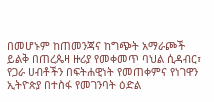በመሆኑም ከጠመንጃና ከግጭት አማራጮች ይልቅ በጠረጴዛ ዙሪያ የመቀመጥ ባህል ሲዳብር፣ የጋራ ሀብቶችን በፍትሐዊነት የመጠቀምና የነገዋን ኢትዮጵያ በተስፋ የመገንባት ዕድል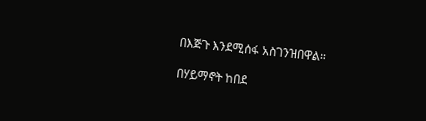በእጅጉ እንደሚሰፋ አስገንዝበዋል።

በሃይማኖት ከበደ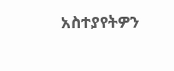አስተያየትዎን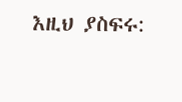እዚህ ያስፍሩ: